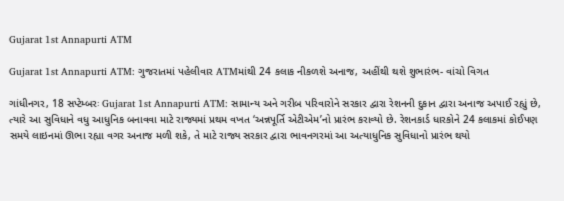Gujarat 1st Annapurti ATM

Gujarat 1st Annapurti ATM: ગુજરાતમાં પહેલીવાર ATMમાંથી 24 કલાક નીકળશે અનાજ, અહીંથી થશે શુભારંભ- વાંચો વિગત

ગાંધીનગર, 18 સપ્ટેમ્બરઃ Gujarat 1st Annapurti ATM: સામાન્ય અને ગરીબ પરિવારોને સરકાર દ્વારા રેશનની દુકાન દ્વારા અનાજ અપાઈ રહ્યું છે, ત્યારે આ સુવિધાને વધુ આધુનિક બનાવવા માટે રાજ્યમાં પ્રથમ વખત ‘અન્નપૂર્તિ એટીએમ’નો પ્રારંભ કરાવ્યો છે. રેશનકાર્ડ ધારકોને 24 કલાકમાં કોઈપણ સમયે લાઇનમાં ઊભા રહ્યા વગર અનાજ મળી શકે, તે માટે રાજ્ય સરકાર દ્વારા ભાવનગરમાં આ અત્યાધુનિક સુવિધાનો પ્રારંભ થયો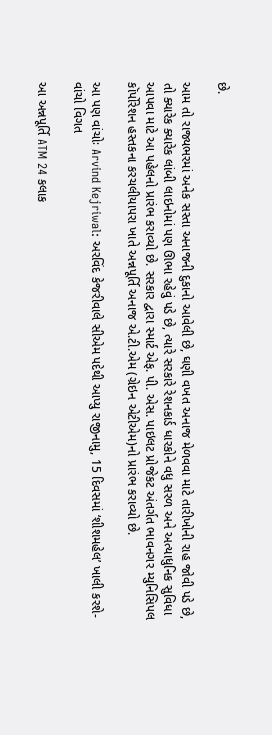છે.

આમ તો રાજ્યભરમાં અનેક સસ્તા અનાજની દુકાનો આવેલી છે, ઘણી વખત અનાજ મેળવવા માટે તારીખોની રાહ જોવી પડે છે, તો ક્યારેક ક્યારેક લાંબી લાઇનોમાં પણ ઊભા રહેવું પડે છે, ત્યારે સરકારે રેશનકાર્ડ ધારકોને વધુ સરળ અને અત્યાધુનિક સુવિધા આપવા માટે આ પહેલનો પ્રારંભ કરાવ્યો છે. સરકાર દ્વારા સ્માર્ટ એફ. પી. એસ. પાઇલટ પ્રોજેકટ અંતર્ગત ભાવનગર મ્યુનિસિપલ કૉર્પોરેશન હસ્તકના કરચલીયાપરા ખાતે અન્નપૂર્તિ અનાજ એ.ટી.એમ (ગ્રેઇન એટીએમ)નો પ્રારંભ કરાવ્યો છે.

આ પણ વાંચોઃ Arvind Kejriwal: અરવિંદ કેજરીવાલે સીએમ પદેથી આપ્યુ રાજીનામુ, 15 દિવસમાં ‘શીશમહેલ’ ખાલી કરશે- વાંચો વિગત

આ અન્નપૂર્તિ ATM 24 કલાક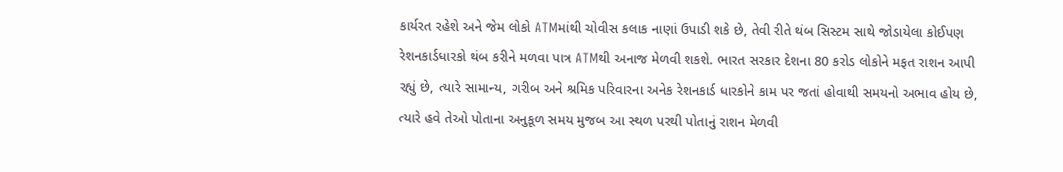કાર્યરત રહેશે અને જેમ લોકો ATMમાંથી ચોવીસ કલાક નાણાં ઉપાડી શકે છે, તેવી રીતે થંબ સિસ્ટમ સાથે જોડાયેલા કોઈપણ રેશનકાર્ડધારકો થંબ કરીને મળવા પાત્ર ATMથી અનાજ મેળવી શકશે. ભારત સરકાર દેશના 80 કરોડ લોકોને મફત રાશન આપી રહ્યું છે, ત્યારે સામાન્ય, ગરીબ અને શ્રમિક પરિવારના અનેક રેશનકાર્ડ ધારકોને કામ પર જતાં હોવાથી સમયનો અભાવ હોય છે, ત્યારે હવે તેઓ પોતાના અનુકૂળ સમય મુજબ આ સ્થળ પરથી પોતાનું રાશન મેળવી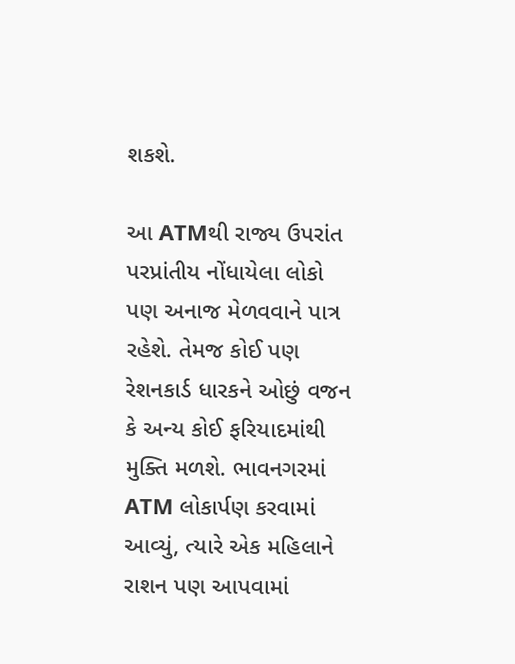શકશે.

આ ATMથી રાજ્ય ઉપરાંત પરપ્રાંતીય નોંધાયેલા લોકો પણ અનાજ મેળવવાને પાત્ર રહેશે. તેમજ કોઈ પણ રેશનકાર્ડ ધારકને ઓછું વજન કે અન્ય કોઈ ફરિયાદમાંથી મુક્તિ મળશે. ભાવનગરમાં ATM લોકાર્પણ કરવામાં આવ્યું, ત્યારે એક મહિલાને રાશન પણ આપવામાં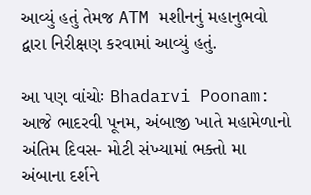આવ્યું હતું તેમજ ATM મશીનનું મહાનુભવો દ્વારા નિરીક્ષણ કરવામાં આવ્યું હતું.

આ પણ વાંચોઃ Bhadarvi Poonam: આજે ભાદરવી પૂનમ, અંબાજી ખાતે મહામેળાનો અંતિમ દિવસ- મોટી સંખ્યામાં ભક્તો મા અંબાના દર્શને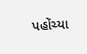પહોંચ્યા